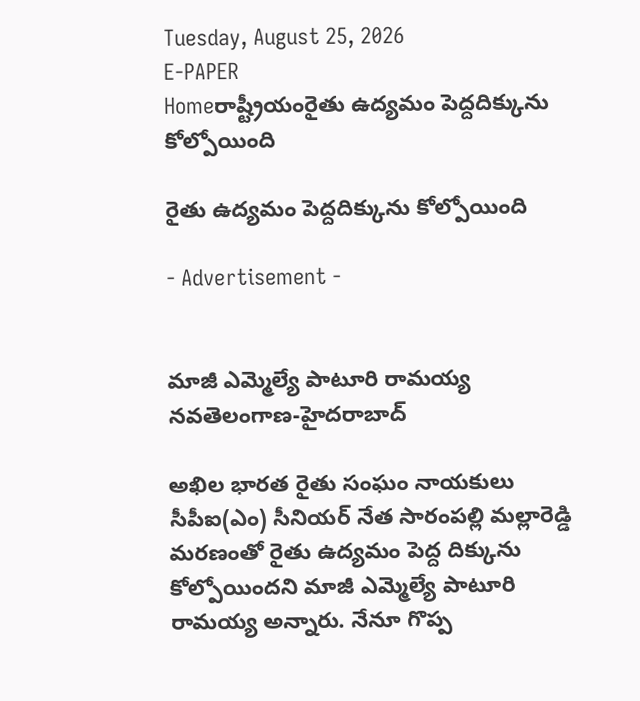Tuesday, August 25, 2026
E-PAPER
Homeరాష్ట్రీయంరైతు ఉద్యమం పెద్దదిక్కును కోల్పోయింది

రైతు ఉద్యమం పెద్దదిక్కును కోల్పోయింది

- Advertisement -


మాజీ ఎమ్మెల్యే పాటూరి రామయ్య
నవతెలంగాణ-హైదరాబాద్‌

అఖిల భారత రైతు సంఘం నాయకులు సీపీఐ(ఎం) సీనియర్‌ ‌నేత సారంపల్లి మల్లారెడ్డి మరణంతో రైతు ఉద్యమం పెద్ద దిక్కును కోల్పోయిందని మాజీ ఎమ్మెల్యే పాటూరి రామయ్య అన్నారు. నేనూ గొప్ప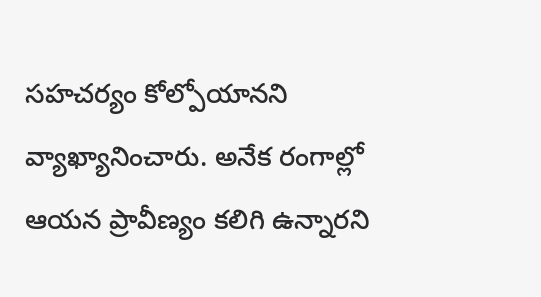సహచర్యం కోల్పోయానని వ్యాఖ్యానించారు. అనేక రంగాల్లో ఆయన ప్రావీణ్యం కలిగి ఉన్నారని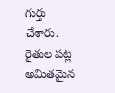గుర్తు చేశారు. రైతుల పట్ల అమితమైన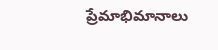ప్రేమాభిమానాలు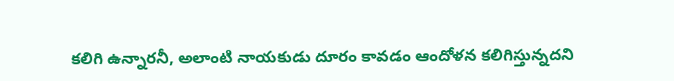కలిగి ఉన్నారనీ, అలాంటి నాయకుడు దూరం కావడం ఆందోళన కలిగిస్తున్నదని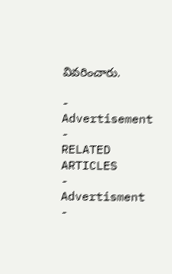వివరించారు.

- Advertisement -
RELATED ARTICLES
- Advertisment -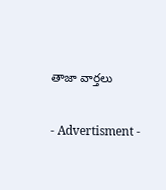తాజా వార్తలు

- Advertisment -